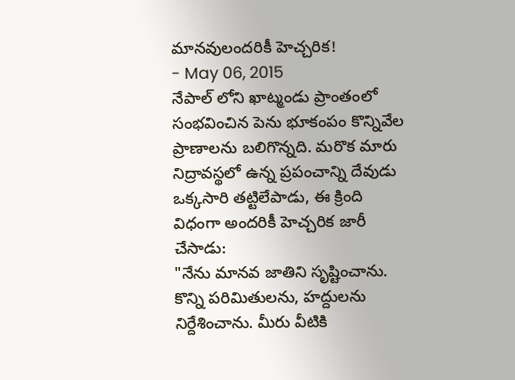మానవులందరికీ హెచ్చరిక!
- May 06, 2015
నేపాల్ లోని ఖాట్మండు ప్రాంతంలో సంభవించిన పెను భూకంపం కొన్నివేల ప్రాణాలను బలిగొన్నది. మరొక మారు నిద్రావస్థలో ఉన్న ప్రపంచాన్ని దేవుడు ఒక్కసారి తట్టిలేపాడు, ఈ క్రింది విధంగా అందరికీ హెచ్చరిక జారీ చేసాడు:
"నేను మానవ జాతిని సృష్టించాను. కొన్ని పరిమితులను, హద్దులను నిర్దేశించాను. మీరు వీటికి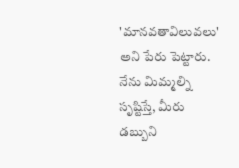'మానవతావిలువలు' అని పేరు పెట్టారు. నేను మిమ్మల్ని సృష్టిస్తే, మీరు డబ్బుని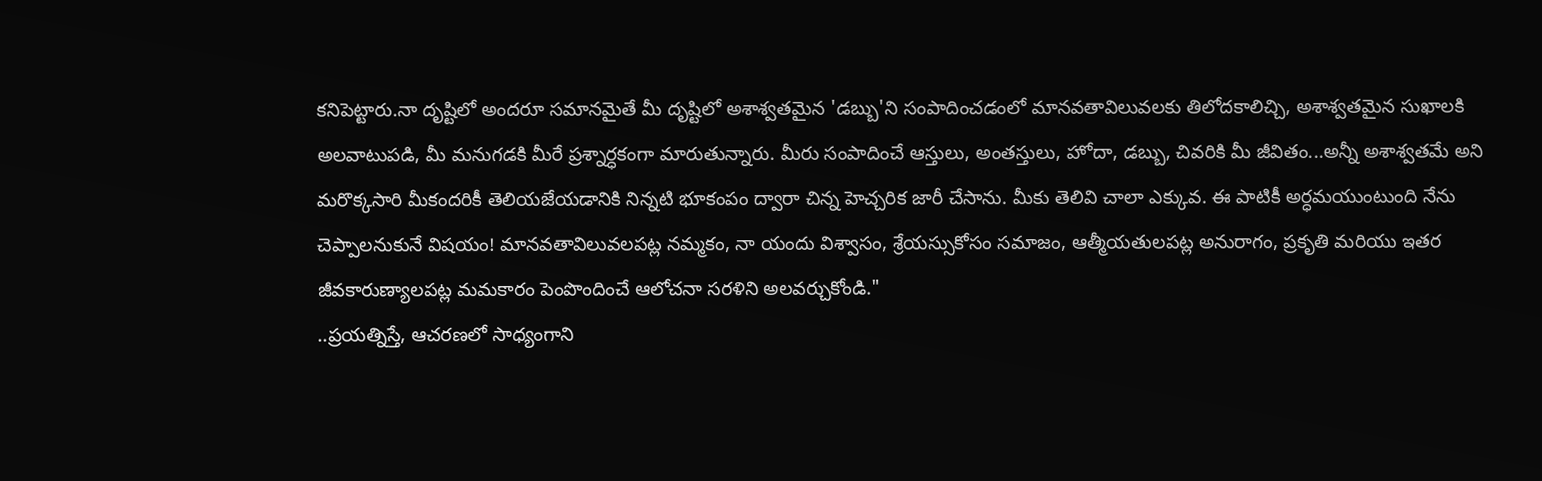కనిపెట్టారు.నా దృష్టిలో అందరూ సమానమైతే మీ దృష్టిలో అశాశ్వతమైన 'డబ్బు'ని సంపాదించడంలో మానవతావిలువలకు తిలోదకాలిచ్చి, అశాశ్వతమైన సుఖాలకి అలవాటుపడి, మీ మనుగడకి మీరే ప్రశ్నార్ధకంగా మారుతున్నారు. మీరు సంపాదించే ఆస్తులు, అంతస్తులు, హోదా, డబ్బు, చివరికి మీ జీవితం...అన్నీ అశాశ్వతమే అని మరొక్కసారి మీకందరికీ తెలియజేయడానికి నిన్నటి భూకంపం ద్వారా చిన్న హెచ్చరిక జారీ చేసాను. మీకు తెలివి చాలా ఎక్కువ. ఈ పాటికీ అర్ధమయుంటుంది నేను చెప్పాలనుకునే విషయం! మానవతావిలువలపట్ల నమ్మకం, నా యందు విశ్వాసం, శ్రేయస్సుకోసం సమాజం, ఆత్మీయతులపట్ల అనురాగం, ప్రకృతి మరియు ఇతర జీవకారుణ్యాలపట్ల మమకారం పెంపొందించే ఆలోచనా సరళిని అలవర్చుకోండి."
..ప్రయత్నిస్తే, ఆచరణలో సాధ్యంగాని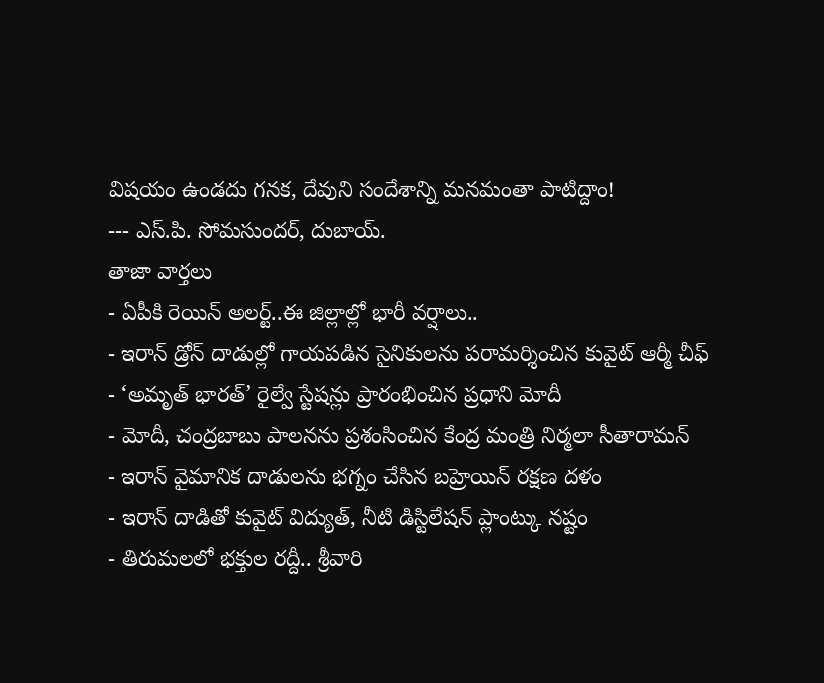విషయం ఉండదు గనక, దేవుని సందేశాన్ని మనమంతా పాటిద్దాం!
--- ఎస్.పి. సోమసుందర్, దుబాయ్.
తాజా వార్తలు
- ఏపీకి రెయిన్ అలర్ట్..ఈ జిల్లాల్లో భారీ వర్షాలు..
- ఇరాన్ డ్రోన్ దాడుల్లో గాయపడిన సైనికులను పరామర్శించిన కువైట్ ఆర్మీ చీఫ్
- ‘అమృత్ భారత్’ రైల్వే స్టేషన్లు ప్రారంభించిన ప్రధాని మోదీ
- మోదీ, చంద్రబాబు పాలనను ప్రశంసించిన కేంద్ర మంత్రి నిర్మలా సీతారామన్
- ఇరాన్ వైమానిక దాడులను భగ్నం చేసిన బహ్రెయిన్ రక్షణ దళం
- ఇరాన్ దాడితో కువైట్ విద్యుత్, నీటి డిస్టిలేషన్ ప్లాంట్కు నష్టం
- తిరుమలలో భక్తుల రద్దీ.. శ్రీవారి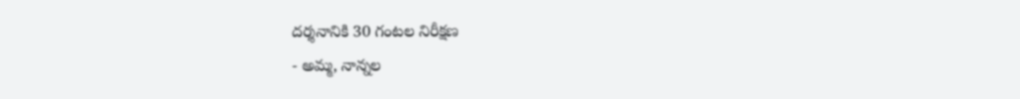దర్శనానికి 30 గంటల నిరీక్షణ
- అమ్మ, నాన్నల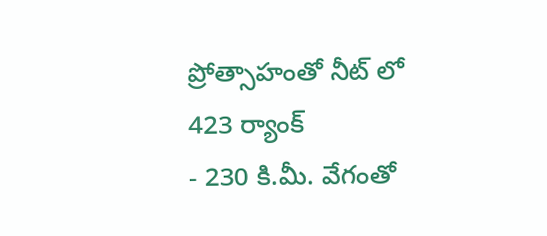ప్రోత్సాహంతో నీట్ లో 423 ర్యాంక్
- 230 కి.మీ. వేగంతో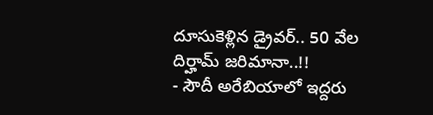దూసుకెళ్లిన డ్రైవర్.. 50 వేల దిర్హామ్ జరిమానా..!!
- సౌదీ అరేబియాలో ఇద్దరు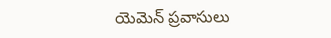యెమెన్ ప్రవాసులు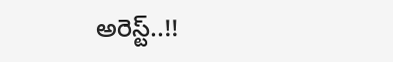అరెస్ట్..!!